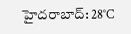హైదరాబాద్: 28°C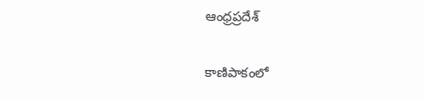ఆంధ్రప్రదేశ్

కాణిపాకంలో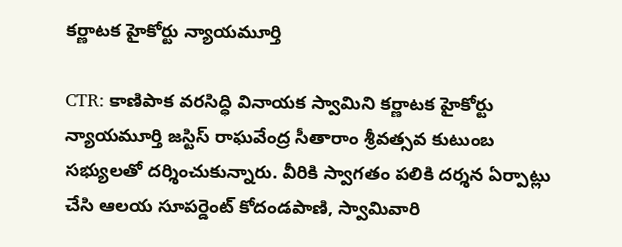కర్ణాటక హైకోర్టు న్యాయమూర్తి

CTR: కాణిపాక వరసిద్ధి వినాయక స్వామిని కర్ణాటక హైకోర్టు న్యాయమూర్తి జస్టిస్ రాఘవేంద్ర సీతారాం శ్రీవత్సవ కుటుంబ సభ్యులతో దర్శించుకున్నారు. వీరికి స్వాగతం పలికి దర్శన ఏర్పాట్లు చేసి ఆలయ సూపర్డెంట్ కోదండపాణి, స్వామివారి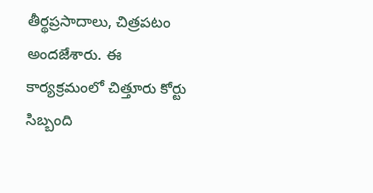తీర్థప్రసాదాలు, చిత్రపటం అందజేశారు. ఈ కార్యక్రమంలో చిత్తూరు కోర్టు సిబ్బంది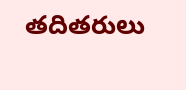తదితరులు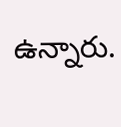ఉన్నారు.